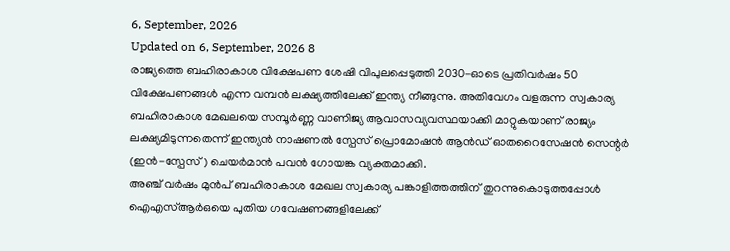6, September, 2026
Updated on 6, September, 2026 8
രാജ്യത്തെ ബഹിരാകാശ വിക്ഷേപണ ശേഷി വിപുലപ്പെടുത്തി 2030-ഓടെ പ്രതിവർഷം 50 വിക്ഷേപണങ്ങൾ എന്ന വമ്പൻ ലക്ഷ്യത്തിലേക്ക് ഇന്ത്യ നീങ്ങുന്നു. അതിവേഗം വളരുന്ന സ്വകാര്യ ബഹിരാകാശ മേഖലയെ സമ്പൂർണ്ണ വാണിജ്യ ആവാസവ്യവസ്ഥയാക്കി മാറ്റുകയാണ് രാജ്യം ലക്ഷ്യമിടുന്നതെന്ന് ഇന്ത്യൻ നാഷണൽ സ്പേസ് പ്രൊമോഷൻ ആൻഡ് ഓതറൈസേഷൻ സെന്റർ (ഇൻ-സ്പേസ്) ചെയർമാൻ പവൻ ഗോയങ്ക വ്യക്തമാക്കി.
അഞ്ച് വർഷം മുൻപ് ബഹിരാകാശ മേഖല സ്വകാര്യ പങ്കാളിത്തത്തിന് തുറന്നുകൊടുത്തപ്പോൾ ഐഎസ്ആർഒയെ പുതിയ ഗവേഷണങ്ങളിലേക്ക്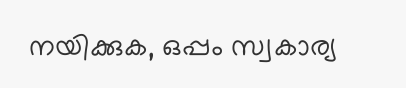നയിക്കുക, ഒപ്പം സ്വകാര്യ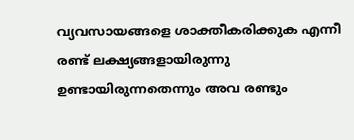വ്യവസായങ്ങളെ ശാക്തീകരിക്കുക എന്നീ രണ്ട് ലക്ഷ്യങ്ങളായിരുന്നു ഉണ്ടായിരുന്നതെന്നും അവ രണ്ടും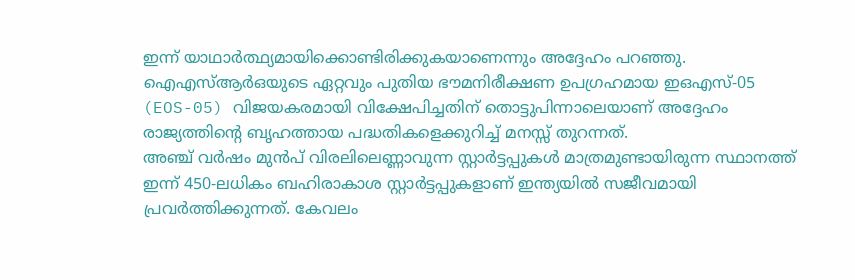ഇന്ന് യാഥാർത്ഥ്യമായിക്കൊണ്ടിരിക്കുകയാണെന്നും അദ്ദേഹം പറഞ്ഞു. ഐഎസ്ആർഒയുടെ ഏറ്റവും പുതിയ ഭൗമനിരീക്ഷണ ഉപഗ്രഹമായ ഇഒഎസ്-05 (EOS-05) വിജയകരമായി വിക്ഷേപിച്ചതിന് തൊട്ടുപിന്നാലെയാണ് അദ്ദേഹം രാജ്യത്തിന്റെ ബൃഹത്തായ പദ്ധതികളെക്കുറിച്ച് മനസ്സ് തുറന്നത്.
അഞ്ച് വർഷം മുൻപ് വിരലിലെണ്ണാവുന്ന സ്റ്റാർട്ടപ്പുകൾ മാത്രമുണ്ടായിരുന്ന സ്ഥാനത്ത് ഇന്ന് 450-ലധികം ബഹിരാകാശ സ്റ്റാർട്ടപ്പുകളാണ് ഇന്ത്യയിൽ സജീവമായി പ്രവർത്തിക്കുന്നത്. കേവലം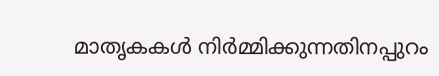മാതൃകകൾ നിർമ്മിക്കുന്നതിനപ്പുറം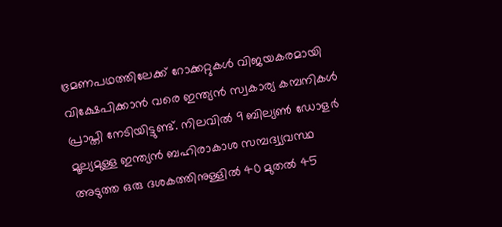ഭ്രമണപഥത്തിലേക്ക് റോക്കറ്റുകൾ വിജയകരമായി വിക്ഷേപിക്കാൻ വരെ ഇന്ത്യൻ സ്വകാര്യ കമ്പനികൾ പ്രാപ്തി നേടിയിട്ടുണ്ട്. നിലവിൽ 9 ബില്യൺ ഡോളർ മൂല്യമുള്ള ഇന്ത്യൻ ബഹിരാകാശ സമ്പദ്വ്യവസ്ഥ അടുത്ത ഒരു ദശകത്തിനുള്ളിൽ 40 മുതൽ 45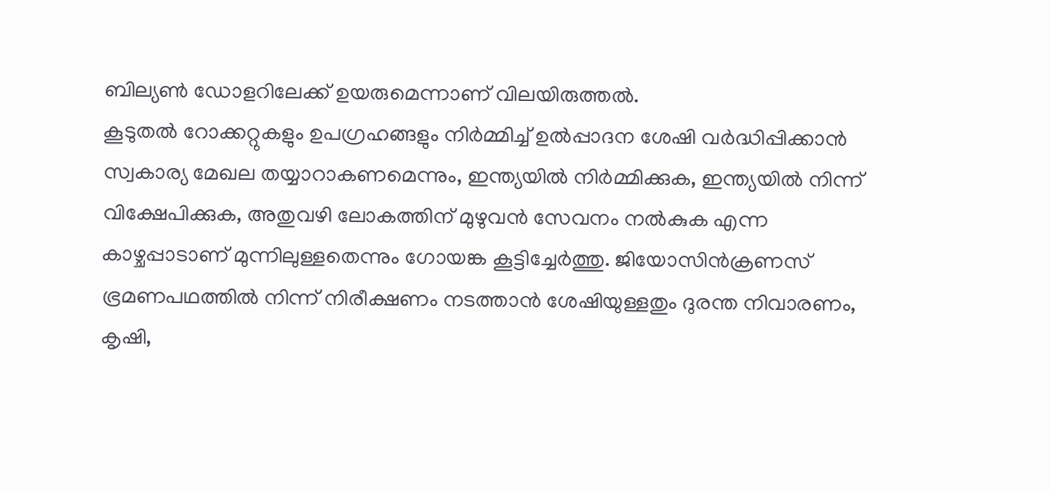ബില്യൺ ഡോളറിലേക്ക് ഉയരുമെന്നാണ് വിലയിരുത്തൽ.
കൂടുതൽ റോക്കറ്റുകളും ഉപഗ്രഹങ്ങളും നിർമ്മിച്ച് ഉൽപ്പാദന ശേഷി വർദ്ധിപ്പിക്കാൻ സ്വകാര്യ മേഖല തയ്യാറാകണമെന്നും, ഇന്ത്യയിൽ നിർമ്മിക്കുക, ഇന്ത്യയിൽ നിന്ന് വിക്ഷേപിക്കുക, അതുവഴി ലോകത്തിന് മുഴുവൻ സേവനം നൽകുക എന്ന കാഴ്ചപ്പാടാണ് മുന്നിലുള്ളതെന്നും ഗോയങ്ക കൂട്ടിച്ചേർത്തു. ജിയോസിൻക്രണസ് ഭ്രമണപഥത്തിൽ നിന്ന് നിരീക്ഷണം നടത്താൻ ശേഷിയുള്ളതും ദുരന്ത നിവാരണം, കൃഷി,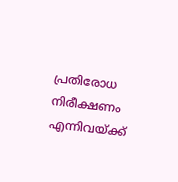പ്രതിരോധ നിരീക്ഷണം എന്നിവയ്ക്ക്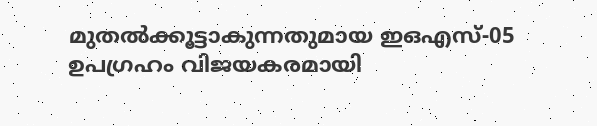മുതൽക്കൂട്ടാകുന്നതുമായ ഇഒഎസ്-05 ഉപഗ്രഹം വിജയകരമായി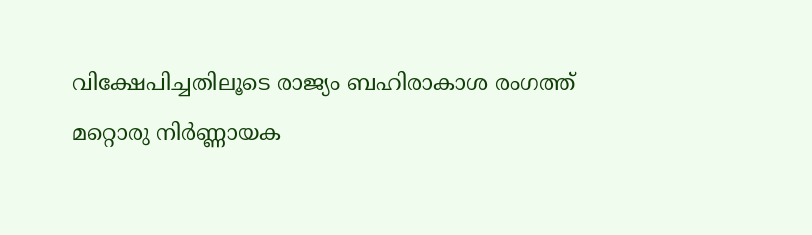വിക്ഷേപിച്ചതിലൂടെ രാജ്യം ബഹിരാകാശ രംഗത്ത് മറ്റൊരു നിർണ്ണായക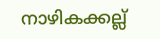നാഴികക്കല്ല്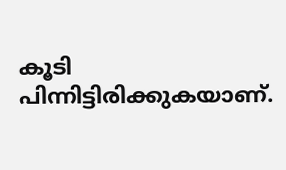കൂടി പിന്നിട്ടിരിക്കുകയാണ്.